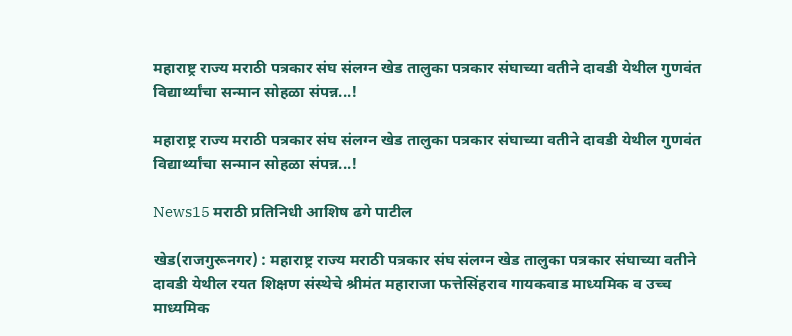महाराष्ट्र राज्य मराठी पत्रकार संघ संलग्न खेड तालुका पत्रकार संघाच्या वतीने दावडी येथील गुणवंत विद्यार्थ्यांचा सन्मान सोहळा संपन्न...!

महाराष्ट्र राज्य मराठी पत्रकार संघ संलग्न खेड तालुका पत्रकार संघाच्या वतीने दावडी येथील गुणवंत विद्यार्थ्यांचा सन्मान सोहळा संपन्न...!

News15 मराठी प्रतिनिधी आशिष ढगे पाटील

खेड(राजगुरूनगर) : महाराष्ट्र राज्य मराठी पत्रकार संघ संलग्न खेड तालुका पत्रकार संघाच्या वतीने दावडी येथील रयत शिक्षण संस्थेचे श्रीमंत महाराजा फत्तेसिंहराव गायकवाड माध्यमिक व उच्च माध्यमिक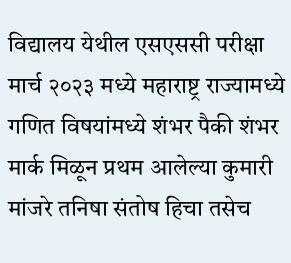विद्यालय येथील एसएससी परीक्षा मार्च २०२३ मध्ये महाराष्ट्र राज्यामध्ये गणित विषयांमध्ये शंभर पैकी शंभर मार्क मिळून प्रथम आलेल्या कुमारी मांजरे तनिषा संतोष हिचा तसेच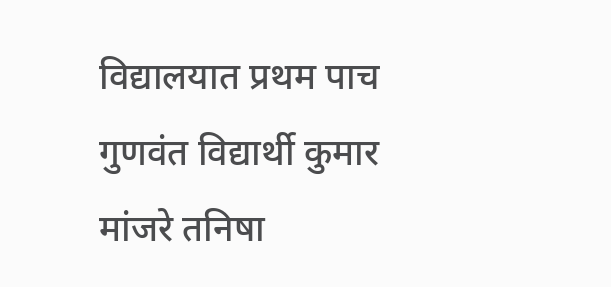विद्यालयात प्रथम पाच गुणवंत विद्यार्थी कुमार मांजरे तनिषा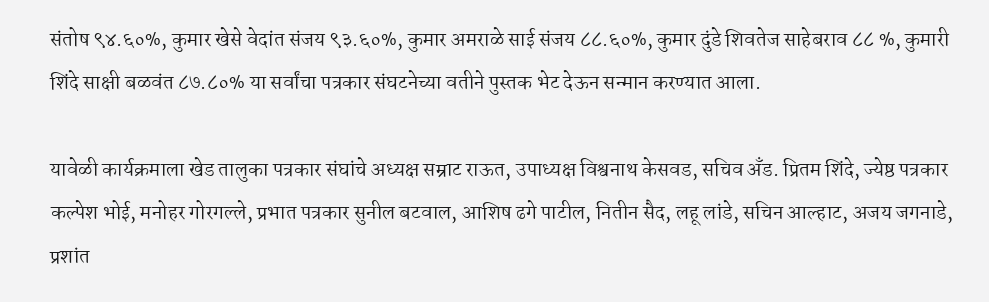संतोष ९४.६०%, कुमार खेसे वेदांत संजय ९३.६०%, कुमार अमराळे साई संजय ८८.६०%, कुमार दुंडे शिवतेज साहेबराव ८८ %, कुमारी शिंदे साक्षी बळवंत ८७.८०% या सर्वांचा पत्रकार संघटनेच्या वतीने पुस्तक भेट देऊन सन्मान करण्यात आला.

यावेळी कार्यक्रमाला खेड तालुका पत्रकार संघांचे अध्यक्ष सम्राट राऊत, उपाध्यक्ष विश्वनाथ केसवड, सचिव अँड. प्रितम शिंदे, ज्येष्ठ पत्रकार कल्पेश भोई, मनोहर गोरगल्ले, प्रभात पत्रकार सुनील बटवाल, आशिष ढगे पाटील, नितीन सैद, लहू लांडे, सचिन आल्हाट, अजय जगनाडे, प्रशांत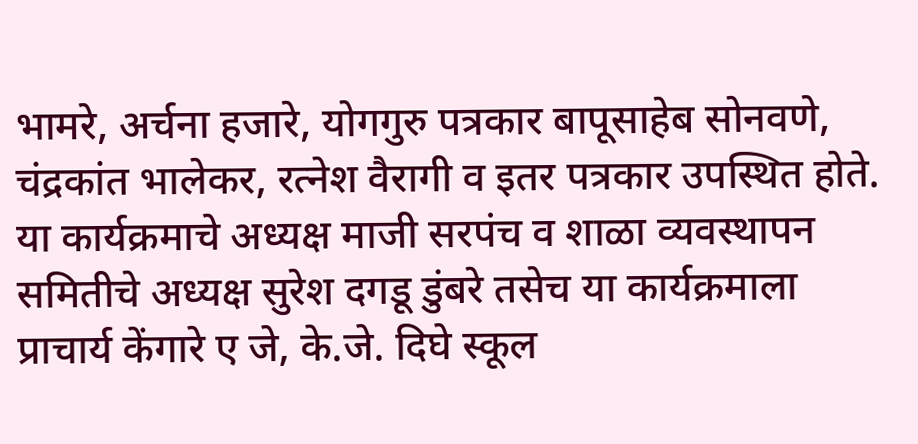भामरे, अर्चना हजारे, योगगुरु पत्रकार बापूसाहेब सोनवणे, चंद्रकांत भालेकर, रत्नेश वैरागी व इतर पत्रकार उपस्थित होते. या कार्यक्रमाचे अध्यक्ष माजी सरपंच व शाळा व्यवस्थापन समितीचे अध्यक्ष सुरेश दगडू डुंबरे तसेच या कार्यक्रमाला प्राचार्य केंगारे ए जे, के.जे. दिघे स्कूल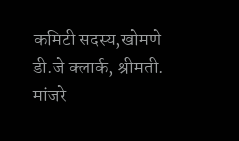कमिटी सदस्य,खोमणे डी.जे क्लार्क, श्रीमती. मांजरे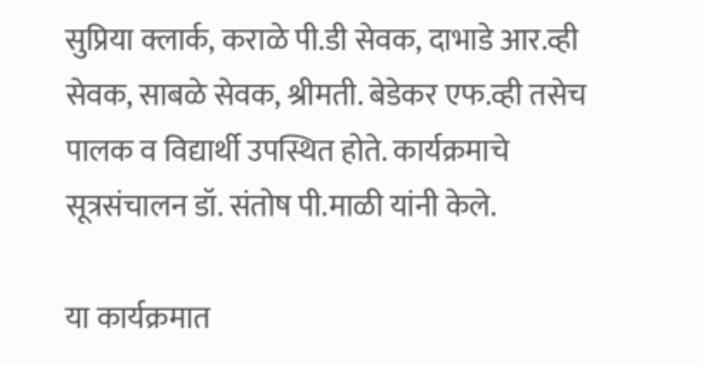सुप्रिया क्लार्क, कराळे पी.डी सेवक, दाभाडे आर.व्ही सेवक, साबळे सेवक, श्रीमती. बेडेकर एफ.व्ही तसेच पालक व विद्यार्थी उपस्थित होते. कार्यक्रमाचे सूत्रसंचालन डॉ. संतोष पी.माळी यांनी केले.

या कार्यक्रमात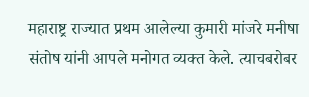महाराष्ट्र राज्यात प्रथम आलेल्या कुमारी मांजरे मनीषा संतोष यांनी आपले मनोगत व्यक्त केले. त्याचबरोबर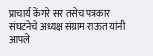प्राचार्य केंगरे सर तसेच पत्रकार संघटनेचे अध्यक्ष संग्राम राऊत यांनी आपले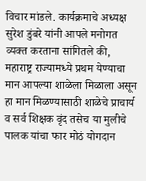विचार मांडले. कार्यक्रमाचे अध्यक्ष सुरेश डुंबरे यांनी आपले मनोगत व्यक्त करताना सांगितले की, महाराष्ट्र राज्यामध्ये प्रथम येण्याचा मान आपल्या शाळेला मिळाला असून हा मान मिळण्यासाठी शाळेचे प्राचार्य व सर्व शिक्षक वृंद तसेच या मुलीचे पालक यांचा फार मोठं योगदान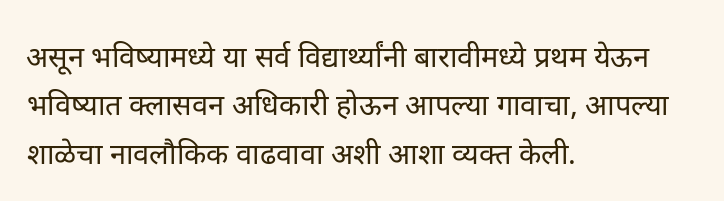असून भविष्यामध्ये या सर्व विद्यार्थ्यांनी बारावीमध्ये प्रथम येऊन भविष्यात क्लासवन अधिकारी होऊन आपल्या गावाचा, आपल्या शाळेचा नावलौकिक वाढवावा अशी आशा व्यक्त केली.